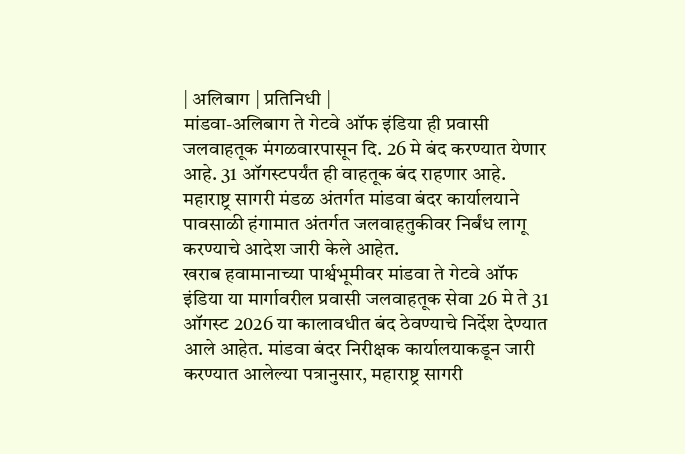| अलिबाग | प्रतिनिधी |
मांडवा-अलिबाग ते गेटवे ऑफ इंडिया ही प्रवासी जलवाहतूक मंगळवारपासून दि. 26 मे बंद करण्यात येणार आहे. 31 ऑगस्टपर्यंत ही वाहतूक बंद राहणार आहे. महाराष्ट्र सागरी मंडळ अंतर्गत मांडवा बंदर कार्यालयाने पावसाळी हंगामात अंतर्गत जलवाहतुकीवर निर्बंध लागू करण्याचे आदेश जारी केले आहेत.
खराब हवामानाच्या पार्श्वभूमीवर मांडवा ते गेटवे ऑफ इंडिया या मार्गावरील प्रवासी जलवाहतूक सेवा 26 मे ते 31 ऑगस्ट 2026 या कालावधीत बंद ठेवण्याचे निर्देश देण्यात आले आहेत. मांडवा बंदर निरीक्षक कार्यालयाकडून जारी करण्यात आलेल्या पत्रानुसार, महाराष्ट्र सागरी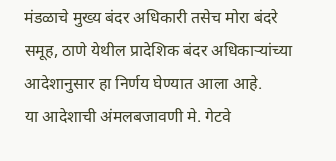मंडळाचे मुख्य बंदर अधिकारी तसेच मोरा बंदरे समूह, ठाणे येथील प्रादेशिक बंदर अधिकाऱ्यांच्या आदेशानुसार हा निर्णय घेण्यात आला आहे.
या आदेशाची अंमलबजावणी मे. गेटवे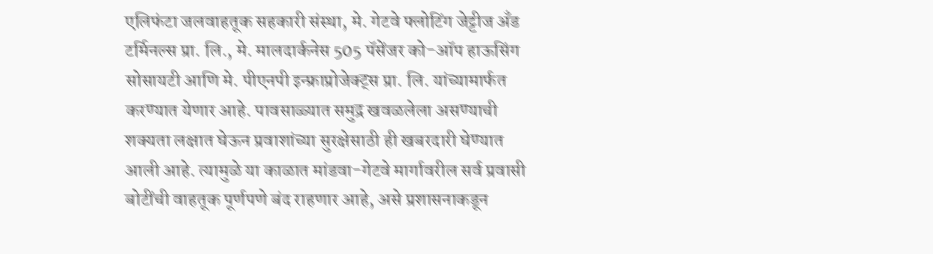एलिफंटा जलवाहतूक सहकारी संस्था, मे. गेटवे फ्लोटिंग जेट्टीज अँड टर्मिनल्स प्रा. लि., मे. मालदार्कनेस 505 पॅसेंजर को-ऑप हाऊसिंग सोसायटी आणि मे. पीएनपी इन्फ्राप्रोजेक्ट्स प्रा. लि. यांच्यामार्फत करण्यात येणार आहे. पावसाळ्यात समुद्र खवळलेला असण्याची शक्यता लक्षात घेऊन प्रवाशांच्या सुरक्षेसाठी ही खबरदारी घेण्यात आली आहे. त्यामुळे या काळात मांडवा-गेटवे मार्गावरील सर्व प्रवासी बोटींची वाहतूक पूर्णपणे बंद राहणार आहे, असे प्रशासनाकडून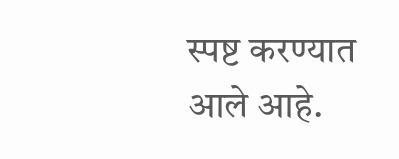स्पष्ट करण्यात आले आहे.